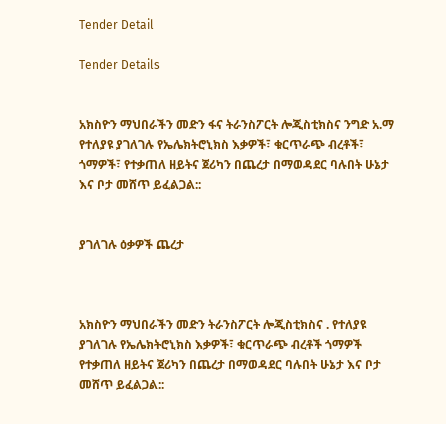Tender Detail

Tender Details


አክስዮን ማህበራችን መድን ፋና ትራንስፖርት ሎጂስቲክስና ንግድ አ.ማ የተለያዩ ያገለገሉ የኤሌክትሮኒክስ እቃዎች፣ ቁርጥራጭ ብረቶች፣ ጎማዎች፣ የተቃጠለ ዘይትና ጀሪካን በጨረታ በማወዳደር ባሉበት ሁኔታ እና ቦታ መሸጥ ይፈልጋል::


ያገለገሉ ዕቃዎች ጨረታ



አክስዮን ማህበራችን መድን ትራንስፖርት ሎጂስቲክስና . የተለያዩ ያገለገሉ የኤሌክትሮኒክስ እቃዎች፣ ቁርጥራጭ ብረቶች ጎማዎች የተቃጠለ ዘይትና ጀሪካን በጨረታ በማወዳደር ባሉበት ሁኔታ እና ቦታ መሸጥ ይፈልጋል::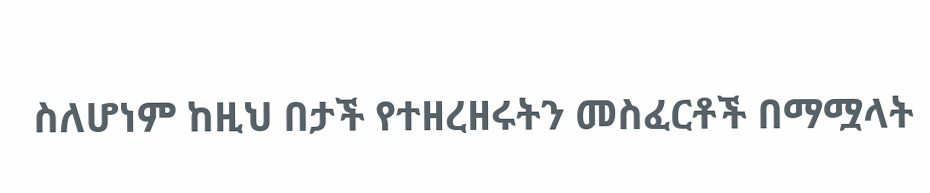ስለሆነም ከዚህ በታች የተዘረዘሩትን መስፈርቶች በማሟላት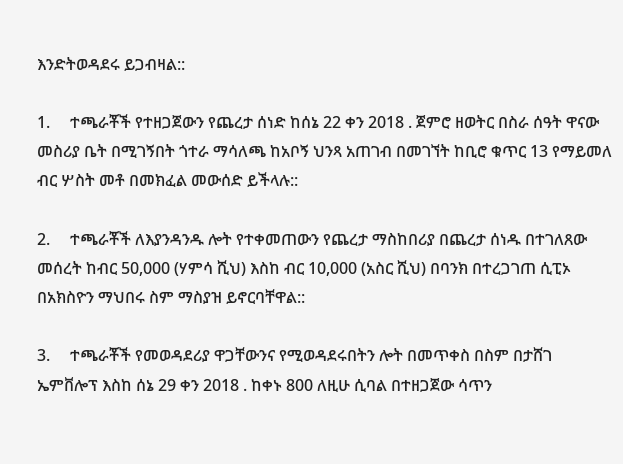እንድትወዳደሩ ይጋብዛል::

1.     ተጫራቾች የተዘጋጀውን የጨረታ ሰነድ ከሰኔ 22 ቀን 2018 . ጀምሮ ዘወትር በስራ ሰዓት ዋናው መስሪያ ቤት በሚገኝበት ጎተራ ማሳለጫ ከአቦኝ ህንጻ አጠገብ በመገኘት ከቢሮ ቁጥር 13 የማይመለ ብር ሦስት መቶ በመክፈል መውሰድ ይችላሉ::

2.     ተጫራቾች ለእያንዳንዱ ሎት የተቀመጠውን የጨረታ ማስከበሪያ በጨረታ ሰነዱ በተገለጸው መሰረት ከብር 50,000 (ሃምሳ ሺህ) እስከ ብር 10,000 (አስር ሺህ) በባንክ በተረጋገጠ ሲፒኦ በአክስዮን ማህበሩ ስም ማስያዝ ይኖርባቸዋል::

3.     ተጫራቾች የመወዳደሪያ ዋጋቸውንና የሚወዳደሩበትን ሎት በመጥቀስ በስም በታሸገ ኤምቨሎፕ እስከ ሰኔ 29 ቀን 2018 . ከቀኑ 800 ለዚሁ ሲባል በተዘጋጀው ሳጥን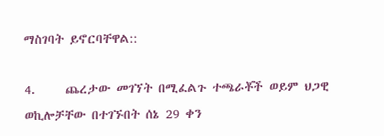ማስገባት ይኖርባቸዋል::

4.     ጨረታው መገኘት በሚፈልጉ ተጫራቾች ወይም ህጋዊ ወኪሎቻቸው በተገኙበት ሰኔ 29 ቀን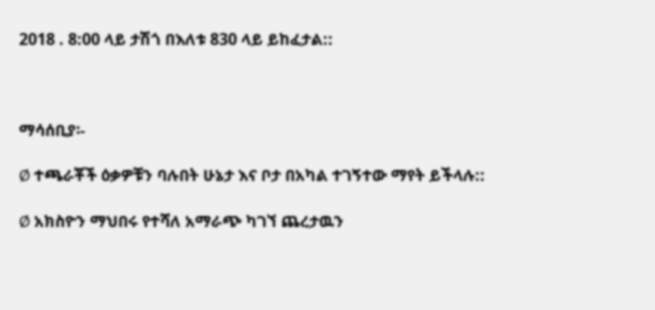2018 . 8:00 ላይ ታሽጎ በእለቱ 830 ላይ ይከፈታል::



ማሳሰቢያ፡-

Ø ተጫራቾች ዕቃዎቹን ባሉበት ሁኔታ እና ቦታ በአካል ተገኝተው ማየት ይችላሉ::

Ø አክስዮን ማህበሩ የተሻለ አማራጭ ካገኘ ጨረታዉን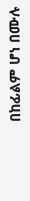በከፊልም ሆነ በሙሉ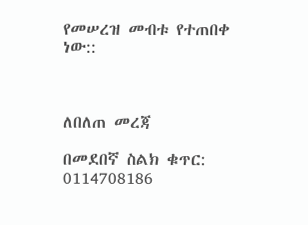የመሠረዝ መብቱ የተጠበቀ ነው::



ለበለጠ መረጃ

በመደበኛ ስልክ ቁጥር: 0114708186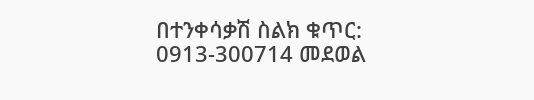በተንቀሳቃሽ ስልክ ቁጥር: 0913-300714 መደወል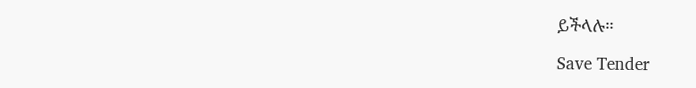ይችላሉ።

Save Tender